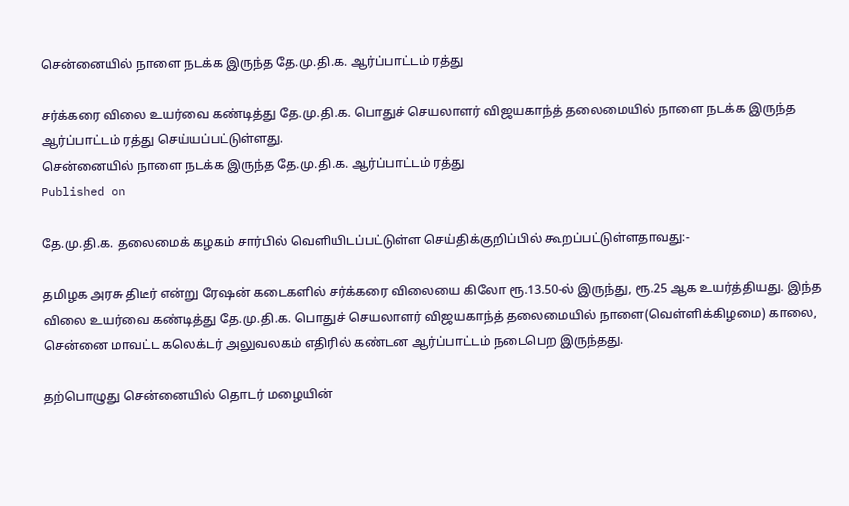சென்னையில் நாளை நடக்க இருந்த தே.மு.தி.க. ஆர்ப்பாட்டம் ரத்து

சர்க்கரை விலை உயர்வை கண்டித்து தே.மு.தி.க. பொதுச் செயலாளர் விஜயகாந்த் தலைமையில் நாளை நடக்க இருந்த ஆர்ப்பாட்டம் ரத்து செய்யப்பட்டுள்ளது.
சென்னையில் நாளை நடக்க இருந்த தே.மு.தி.க. ஆர்ப்பாட்டம் ரத்து
Published on

தே.மு.தி.க. தலைமைக் கழகம் சார்பில் வெளியிடப்பட்டுள்ள செய்திக்குறிப்பில் கூறப்பட்டுள்ளதாவது:-

தமிழக அரசு திடீர் என்று ரேஷன் கடைகளில் சர்க்கரை விலையை கிலோ ரூ.13.50-ல் இருந்து, ரூ.25 ஆக உயர்த்தியது. இந்த விலை உயர்வை கண்டித்து தே.மு.தி.க. பொதுச் செயலாளர் விஜயகாந்த் தலைமையில் நாளை(வெள்ளிக்கிழமை) காலை, சென்னை மாவட்ட கலெக்டர் அலுவலகம் எதிரில் கண்டன ஆர்ப்பாட்டம் நடைபெற இருந்தது.

தற்பொழுது சென்னையில் தொடர் மழையின்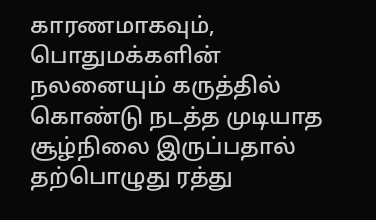காரணமாகவும், பொதுமக்களின் நலனையும் கருத்தில் கொண்டு நடத்த முடியாத சூழ்நிலை இருப்பதால் தற்பொழுது ரத்து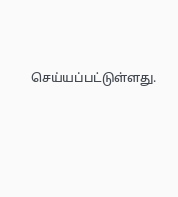செய்யப்பட்டுள்ளது.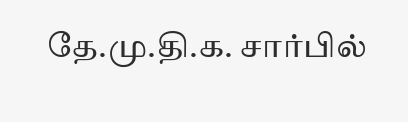தே.மு.தி.க. சார்பில்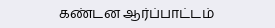கண்டன ஆர்ப்பாட்டம்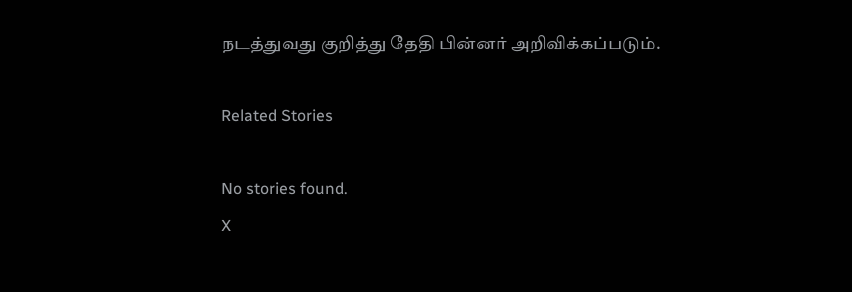நடத்துவது குறித்து தேதி பின்னர் அறிவிக்கப்படும்.

Related Stories

No stories found.
X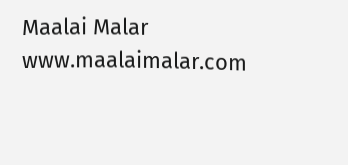Maalai Malar
www.maalaimalar.com